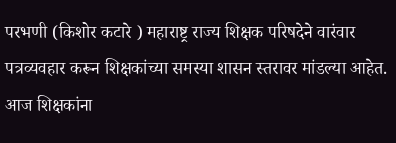परभणी (किशोर कटारे ) महाराष्ट्र राज्य शिक्षक परिषदेने वारंवार पत्रव्यवहार करून शिक्षकांच्या समस्या शासन स्तरावर मांडल्या आहेत. आज शिक्षकांना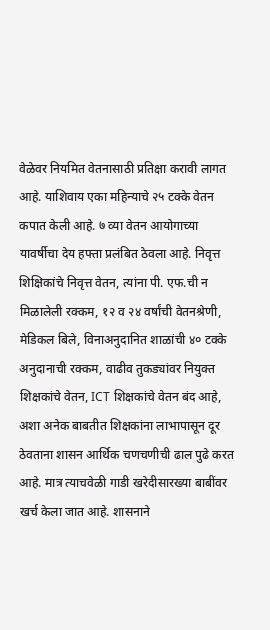वेळेवर नियमित वेतनासाठी प्रतिक्षा करावी लागत आहे. याशिवाय एका महिन्याचे २५ टक्के वेतन कपात केली आहे. ७ व्या वेतन आयोगाच्या यावर्षीचा देय हफ्ता प्रलंबित ठेवला आहे. निवृत्त शिक्षिकांचे निवृत्त वेतन, त्यांना पी. एफ.ची न मिळालेली रक्कम, १२ व २४ वर्षांची वेतनश्रेणी, मेडिकल बिले, विनाअनुदानित शाळांची ४० टक्के अनुदानाची रक्कम, वाढीव तुकड्यांवर नियुक्त शिक्षकांचे वेतन, ICT शिक्षकांचे वेतन बंद आहे, अशा अनेक बाबतीत शिक्षकांना लाभापासून दूर ठेवताना शासन आर्थिक चणचणीची ढाल पुढे करत आहे. मात्र त्याचवेळी गाडी खरेदीसारख्या बाबींवर खर्च केला जात आहे. शासनाने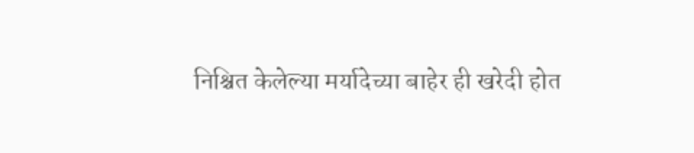निश्चित केलेल्या मर्यादेच्या बाहेर ही खरेदी होत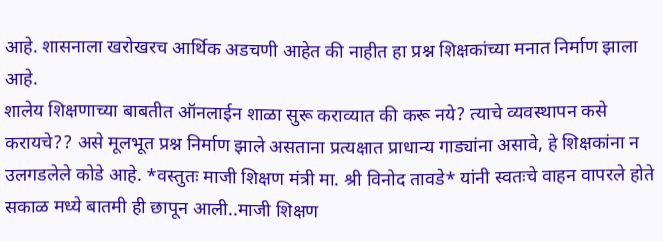आहे. शासनाला खरोखरच आर्थिक अडचणी आहेत की नाहीत हा प्रश्न शिक्षकांच्या मनात निर्माण झाला आहे.
शालेय शिक्षणाच्या बाबतीत ऑनलाईन शाळा सुरू कराव्यात की करू नये? त्याचे व्यवस्थापन कसे करायचे?? असे मूलभूत प्रश्न निर्माण झाले असताना प्रत्यक्षात प्राधान्य गाड्यांना असावे, हे शिक्षकांना न उलगडलेले कोडे आहे. *वस्तुतः माजी शिक्षण मंत्री मा. श्री विनोद तावडे* यांनी स्वतःचे वाहन वापरले होते सकाळ मध्ये बातमी ही छापून आली..माजी शिक्षण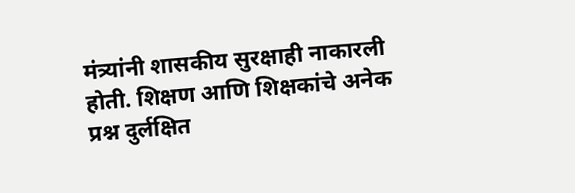मंत्र्यांनी शासकीय सुरक्षाही नाकारली होती. शिक्षण आणि शिक्षकांचे अनेक प्रश्न दुर्लक्षित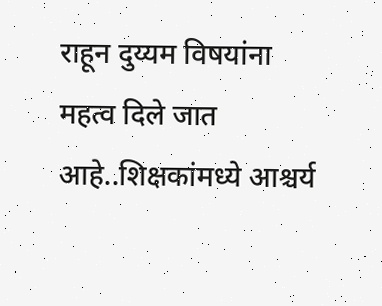राहून दुय्यम विषयांना महत्व दिले जात आहे..शिक्षकांमध्ये आश्चर्य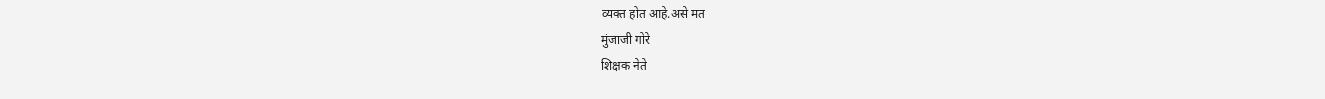व्यक्त होत आहे.असे मत
मुंजाजी गोरे
शिक्षक नेते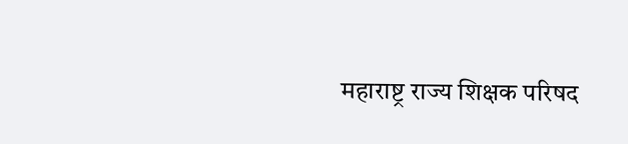महाराष्ट्र राज्य शिक्षक परिषद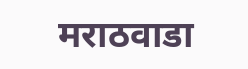मराठवाडा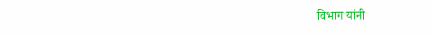विभाग यांनी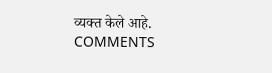व्यक्त केले आहे.
COMMENTS